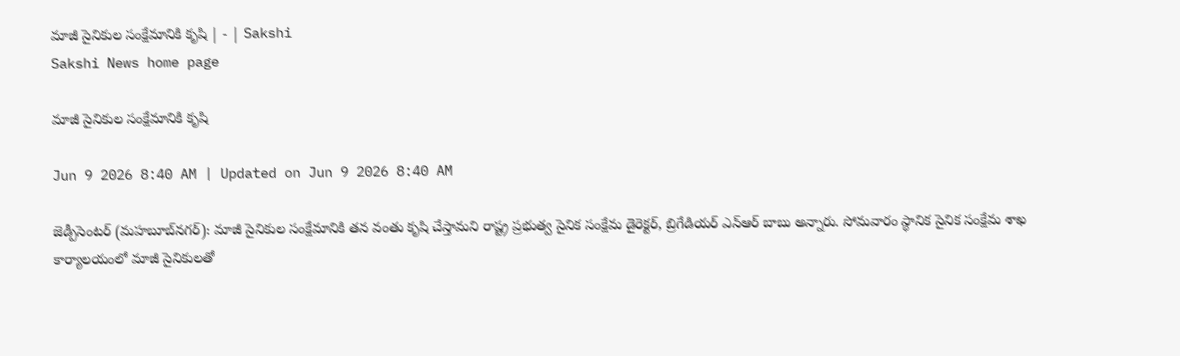మాజీ సైనికుల సంక్షేమానికి కృషి | - | Sakshi
Sakshi News home page

మాజీ సైనికుల సంక్షేమానికి కృషి

Jun 9 2026 8:40 AM | Updated on Jun 9 2026 8:40 AM

జెడ్పీసెంటర్‌ (మహబూబ్‌నగర్‌): మాజీ సైనికుల సంక్షేమానికి తన వంతు కృషి చేస్తామని రాష్ట్ర ప్రభుత్వ సైనిక సంక్షేమ డైరెక్టర్‌, బ్రిగేడియర్‌ ఎన్‌ఆర్‌ బాబు అన్నారు. సోమవారం స్థానిక సైనిక సంక్షేమ శాఖ కార్యాలయంలో మాజీ సైనికులతో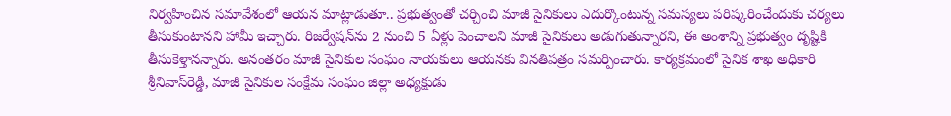నిర్వహించిన సమావేశంలో ఆయన మాట్లాడుతూ.. ప్రభుత్వంతో చర్చించి మాజీ సైనికులు ఎదుర్కొంటున్న సమస్యలు పరిష్కరించేందుకు చర్యలు తీసుకుంటానని హామీ ఇచ్చారు. రిజర్వేషన్‌ను 2 నుంచి 5 ఏళ్లు పెంచాలని మాజీ సైనికులు అడుగుతున్నారని, ఈ అంశాన్ని ప్రభుత్వం దృష్టికి తీసుకెళ్తానన్నారు. అనంతరం మాజీ సైనికుల సంఘం నాయకులు ఆయనకు వినతిపత్రం సమర్పించారు. కార్యక్రమంలో సైనిక శాఖ అధికారి శ్రీనివాస్‌రెడ్డి, మాజీ సైనికుల సంక్షేమ సంఘం జిల్లా అధ్యక్షుడు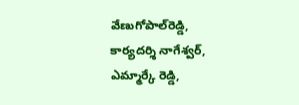వేణుగోపాల్‌రెడ్డి, కార్యదర్శి నాగేశ్వర్‌, ఎమ్మార్కే రెడ్డి,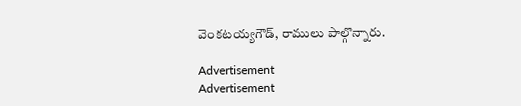వెంకటయ్యగౌడ్‌, రాములు పాల్గొన్నారు.

Advertisement
Advertisement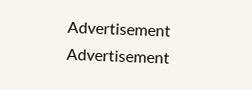Advertisement
Advertisement